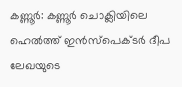കണ്ണൂർ: കണ്ണൂർ ചൊക്ലിയിലെ ഹെൽത്ത് ഇൻസ്പെക്ടർ ദീപ ലേഖയുടെ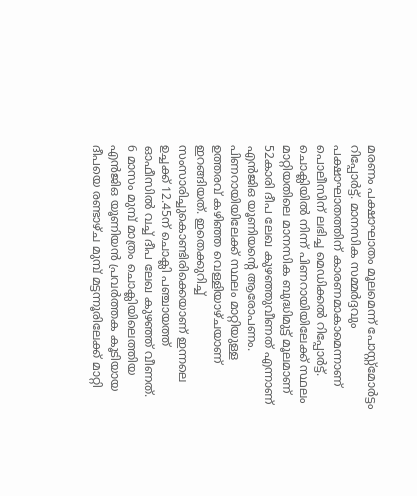മരണം പക്ഷാഘാതം മൂലമെന്ന് പോസ്റ്റ്മോർട്ടം റിപ്പോർട്ട്. മാനസിക സമ്മർദ്ദവും പക്ഷാഘാതത്തിന് കാരണമാകാമെന്നാണ് പൊലീസിന് ലഭിച്ച മെഡിക്കൽ റിപ്പോർട്ട്. ചൊക്ലിയിൽ നിന്ന് പിണറായിയിലേക്ക് സ്ഥലം മാറ്റിയതിലെ മാനസിക ബുദ്ധിമുട്ട് മൂലമാണ് 52കാരി ദീപ ലേഖ കുഴഞ്ഞുവീണത് എന്നാണ് എൻജിഒ യൂണിയന്റെ ആരോപണം. പിണറായിയിലേക്ക് സ്ഥലം മാറ്റിയുള്ള ഉത്തരവ് കഴിഞ്ഞ വെള്ളിയാഴ്ചയാണ് ഇറങ്ങിയത്. ഇതെക്കുറിച്ച് സംസാരിച്ചുകൊണ്ടിരിക്കെയാണ് ഇന്നലെ ഉച്ചക്ക് 12.45ന് ചൊക്ലി പഞ്ചായത്ത് ഓഫീസിൽ വച്ച് ദീപ ലേഖ കുഴഞ്ഞ് വീണത്.
6 മാസം മുമ്പ് മാത്രം ചൊക്ലിയിലെത്തിയ എൻജിഒ യൂണിയൻ പ്രവർത്തക കൂടിയായ ദീപയെ രണ്ടാഴ്ച മുമ്പ് മട്ടന്നൂരിലേക്ക് മാറ്റി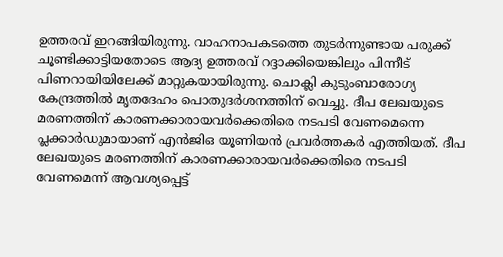ഉത്തരവ് ഇറങ്ങിയിരുന്നു. വാഹനാപകടത്തെ തുടർന്നുണ്ടായ പരുക്ക് ചൂണ്ടിക്കാട്ടിയതോടെ ആദ്യ ഉത്തരവ് റദ്ദാക്കിയെങ്കിലും പിന്നീട് പിണറായിയിലേക്ക് മാറ്റുകയായിരുന്നു. ചൊക്ലി കുടുംബാരോഗ്യ കേന്ദ്രത്തിൽ മൃതദേഹം പൊതുദർശനത്തിന് വെച്ചു. ദീപ ലേഖയുടെ മരണത്തിന് കാരണക്കാരായവർക്കെതിരെ നടപടി വേണമെന്നെ പ്ലക്കാർഡുമായാണ് എൻജിഒ യൂണിയൻ പ്രവർത്തകർ എത്തിയത്. ദീപ ലേഖയുടെ മരണത്തിന് കാരണക്കാരായവർക്കെതിരെ നടപടി വേണമെന്ന് ആവശ്യപ്പെട്ട്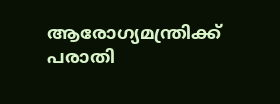ആരോഗ്യമന്ത്രിക്ക് പരാതി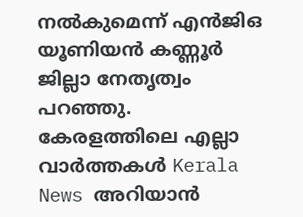നൽകുമെന്ന് എൻജിഒ യൂണിയൻ കണ്ണൂർ ജില്ലാ നേതൃത്വം പറഞ്ഞു.
കേരളത്തിലെ എല്ലാ വാർത്തകൾ Kerala News അറിയാൻ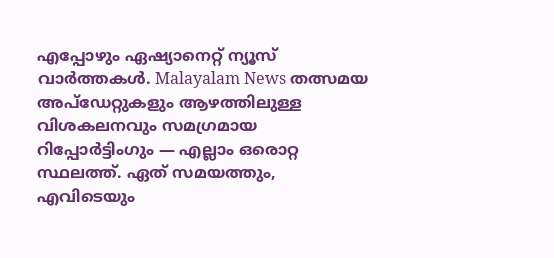എപ്പോഴും ഏഷ്യാനെറ്റ് ന്യൂസ് വാർത്തകൾ. Malayalam News തത്സമയ അപ്ഡേറ്റുകളും ആഴത്തിലുള്ള വിശകലനവും സമഗ്രമായ റിപ്പോർട്ടിംഗും — എല്ലാം ഒരൊറ്റ സ്ഥലത്ത്. ഏത് സമയത്തും, എവിടെയും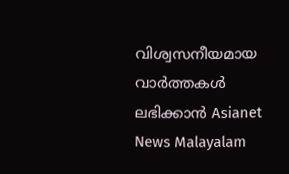വിശ്വസനീയമായ വാർത്തകൾ ലഭിക്കാൻ Asianet News Malayalam